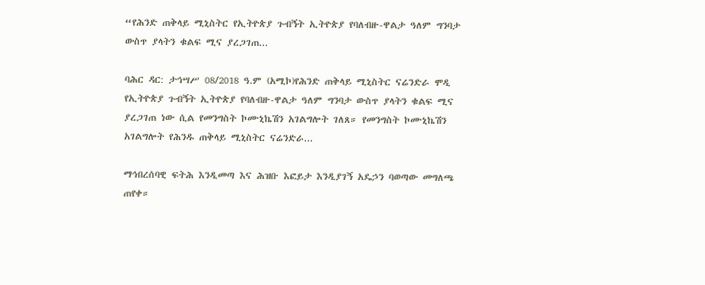“የሕንድ ጠቅላይ ሚኒስትር የኢትዮጵያ ጉብኝት ኢትዮጵያ የባለብዙ-ዋልታ ዓለም ግንባታ ውስጥ ያላትን ቁልፍ ሚና ያረጋገጠ...

ባሕር ዳር: ታኅሣሥ 08/2018 ዓ.ም (አሚኮ)የሕንድ ጠቅላይ ሚኒስትር ናሬንድራ ሞዲ የኢትዮጵያ ጉብኝት ኢትዮጵያ የባለብዙ-ዋልታ ዓለም ግንባታ ውስጥ ያላትን ቁልፍ ሚና ያረጋገጠ ነው ሲል የመንግስት ኮሙኒኬሽን አገልግሎት ገለጸ። የመንግስት ኮሙኒኬሽን አገልግሎት የሕንዱ ጠቅላይ ሚኒስትር ናሬንድራ...

ማኅበረሰባዊ ፍትሕ እንዲመጣ እና ሕዝቡ እፎይታ እንዲያገኝ አዴኃን ባወጣው መግለጫ ጠየቀ።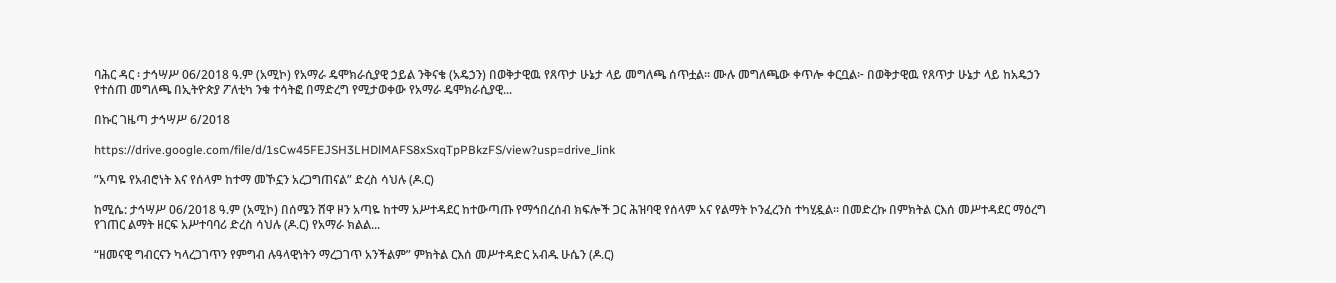ባሕር ዳር ፡ ታኅሣሥ 06/2018 ዓ.ም (አሚኮ) የአማራ ዴሞክራሲያዊ ኃይል ንቅናቄ (አዴኃን) በወቅታዊዉ የጸጥታ ሁኔታ ላይ መግለጫ ሰጥቷል። ሙሉ መግለጫው ቀጥሎ ቀርቧል፦ በወቅታዊዉ የጸጥታ ሁኔታ ላይ ከአዴኃን የተሰጠ መግለጫ በኢትዮጵያ ፖለቲካ ንቁ ተሳትፎ በማድረግ የሚታወቀው የአማራ ዴሞክራሲያዊ...

በኩር ገዜጣ ታኅሣሥ 6/2018

https://drive.google.com/file/d/1sCw45FEJSH3LHDlMAFS8xSxqTpPBkzFS/view?usp=drive_link

”አጣዬ የአብሮነት እና የሰላም ከተማ መኾኗን አረጋግጠናል” ድረስ ሳህሉ (ዶ.ር)

ከሚሴ: ታኅሣሥ 06/2018 ዓ.ም (አሚኮ) በሰሜን ሸዋ ዞን አጣዬ ከተማ አሥተዳደር ከተውጣጡ የማኅበረሰብ ክፍሎች ጋር ሕዝባዊ የሰላም አና የልማት ኮንፈረንስ ተካሂዷል። በመድረኩ በምክትል ርእሰ መሥተዳደር ማዕረግ የገጠር ልማት ዘርፍ አሥተባባሪ ድረስ ሳህሉ (ዶ.ር) የአማራ ክልል...

“ዘመናዊ ግብርናን ካላረጋገጥን የምግብ ሉዓላዊነትን ማረጋገጥ አንችልም” ምክትል ርእሰ መሥተዳድር አብዱ ሁሴን (ዶ.ር)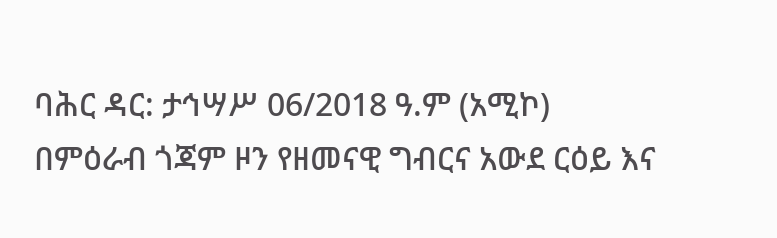ባሕር ዳር: ታኅሣሥ 06/2018 ዓ.ም (አሚኮ) በምዕራብ ጎጃም ዞን የዘመናዊ ግብርና አውደ ርዕይ እና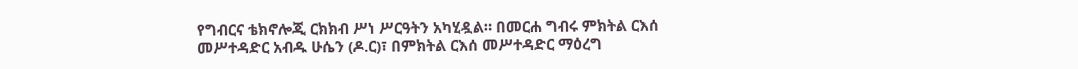የግብርና ቴክኖሎጂ ርክክብ ሥነ ሥርዓትን አካሂዷል። በመርሐ ግብሩ ምክትል ርእሰ መሥተዳድር አብዱ ሁሴን (ዶ.ር)፣ በምክትል ርእሰ መሥተዳድር ማዕረግ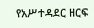የአሥተዳደር ዘርፍ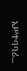አሥተባባሪ...